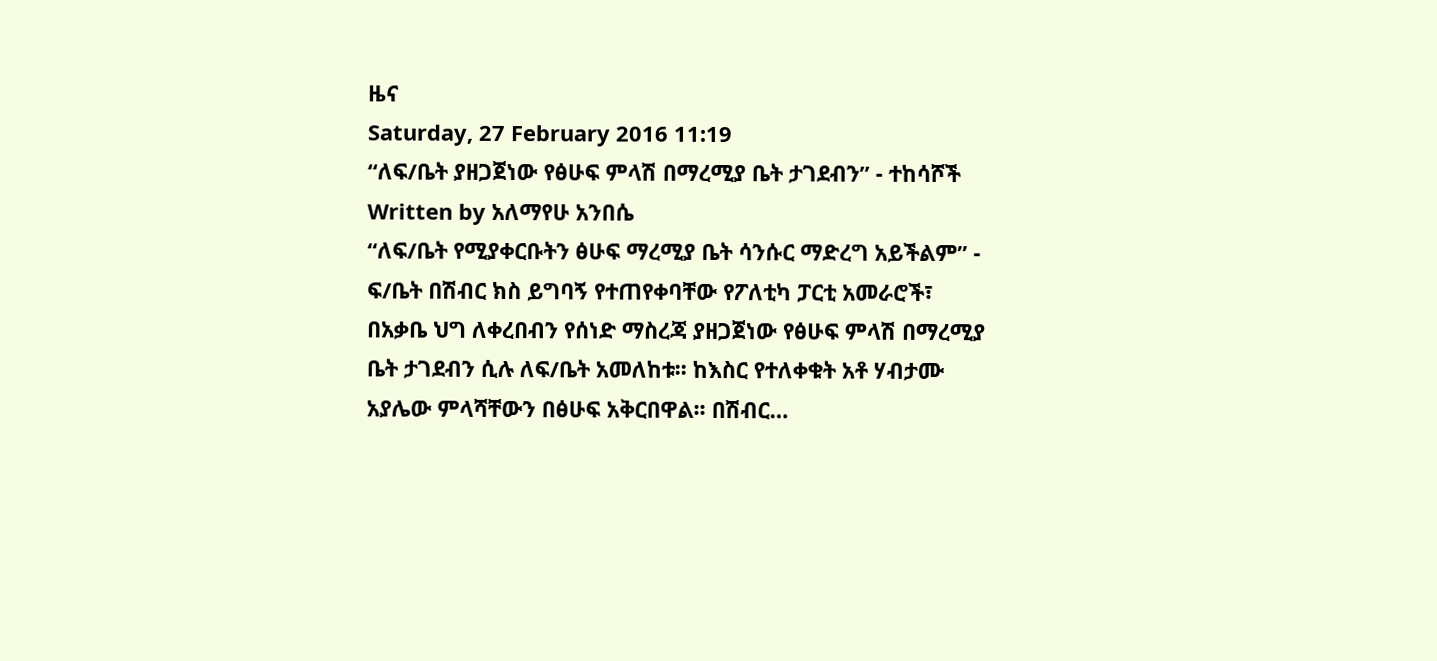ዜና
Saturday, 27 February 2016 11:19
“ለፍ/ቤት ያዘጋጀነው የፅሁፍ ምላሽ በማረሚያ ቤት ታገደብን” - ተከሳሾች
Written by አለማየሁ አንበሴ
“ለፍ/ቤት የሚያቀርቡትን ፅሁፍ ማረሚያ ቤት ሳንሱር ማድረግ አይችልም” - ፍ/ቤት በሽብር ክስ ይግባኝ የተጠየቀባቸው የፖለቲካ ፓርቲ አመራሮች፣ በአቃቤ ህግ ለቀረበብን የሰነድ ማስረጃ ያዘጋጀነው የፅሁፍ ምላሽ በማረሚያ ቤት ታገደብን ሲሉ ለፍ/ቤት አመለከቱ፡፡ ከእስር የተለቀቁት አቶ ሃብታሙ አያሌው ምላሻቸውን በፅሁፍ አቅርበዋል፡፡ በሽብር…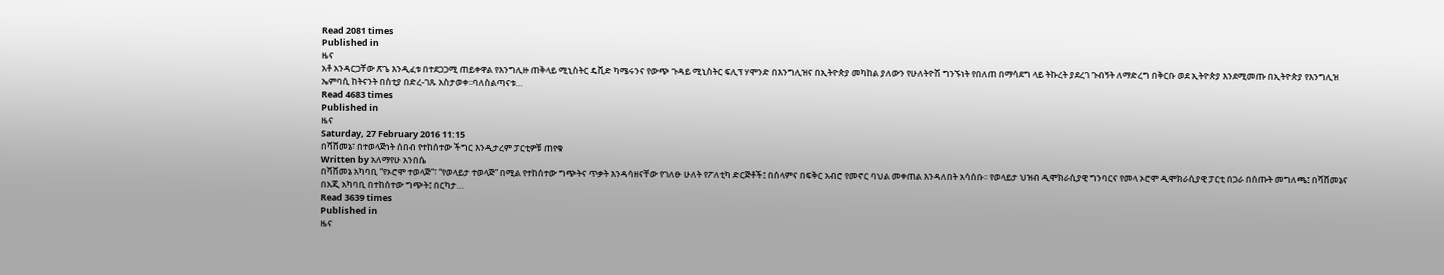Read 2081 times
Published in
ዜና
አቶ አንዳርጋቸው ጽጌ እንዲፈቱ በተደጋጋሚ ጠይቀዋል የእንግሊዙ ጠቅላይ ሚኒስትር ዴቪድ ካሜሩንና የውጭ ጉዳይ ሚኒስትር ፍሊፕ ሃሞንድ በእንግሊዝና በኢትዮጵያ መካከል ያለውን የሁለትዮሽ ግንኙነት የበለጠ በማሳደግ ላይ ትኩረት ያደረገ ጉብኝት ለማድረግ በቅርቡ ወደ ኢትዮጵያ እንደሚመጡ በኢትዮጵያ የእንግሊዝ ኤምባሲ ከትናንት በስቲያ በድረ-ገጹ አስታወቀ፡፡ባለስልጣናቱ…
Read 4683 times
Published in
ዜና
Saturday, 27 February 2016 11:15
በሻሸመኔ፣ በተወላጅነት ሰበብ የተከሰተው ችግር እንዲታረም ፓርቲዎቹ ጠየቁ
Written by አለማየሁ አንበሴ
በሻሸመኔ አካባቢ “የኦሮሞ ተወላጅ”፣ “የወላይታ ተወላጅ” በሚል የተከሰተው ግጭትና ጥቃት እንዳሳዘናቸው የገለፁ ሁለት የፖለቲካ ድርጅቶች፤ በሰላምና በፍቅር አብሮ የመኖር ባህል መቀጠል እንዳለበት አሳሰቡ፡፡ የወላይታ ህዝብ ዲሞክራሲያዊ ግንባርና የመላ ኦሮሞ ዲሞክራሲያዊ ፓርቲ በጋራ በሰጡት መግለጫ፤ በሻሸመኔና በአጂ አካባቢ በተከሰተው ግጭት፤ በርካታ…
Read 3639 times
Published in
ዜና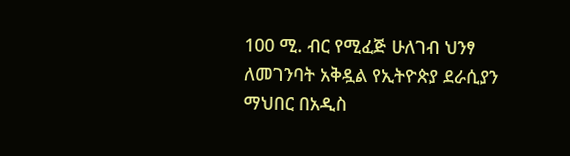100 ሚ. ብር የሚፈጅ ሁለገብ ህንፃ ለመገንባት አቅዷል የኢትዮጵያ ደራሲያን ማህበር በአዲስ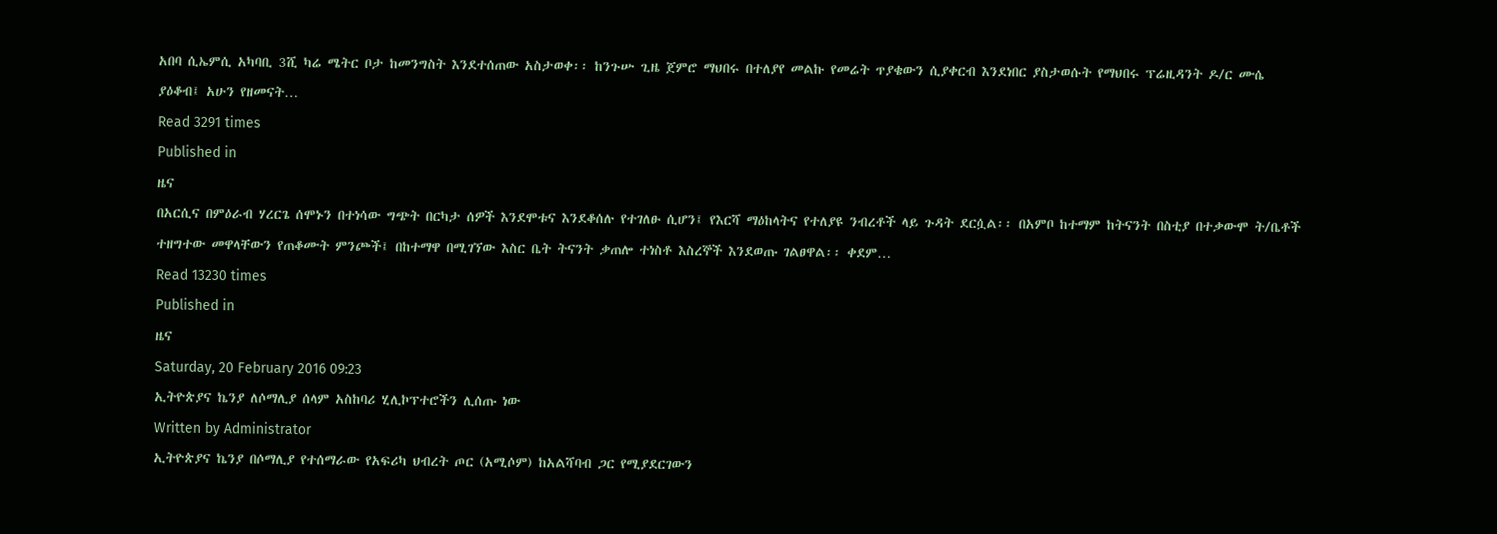አበባ ሲኤምሲ አካባቢ 3ሺ ካሬ ሜትር ቦታ ከመንግስት እንደተሰጠው አስታወቀ፡፡ ከንጉሡ ጊዜ ጀምሮ ማህበሩ በተለያየ መልኩ የመሬት ጥያቄውን ሲያቀርብ እንደነበር ያስታወሱት የማህበሩ ፕሬዚዳንት ዶ/ር ሙሴ ያዕቆብ፤ አሁን የዘመናት…
Read 3291 times
Published in
ዜና
በአርሲና በምዕራብ ሃረርጌ ሰሞኑን በተነሳው ግጭት በርካታ ሰዎች እንደሞቱና እንደቆሰሉ የተገለፁ ሲሆን፤ የእርሻ ማዕከላትና የተለያዩ ንብረቶች ላይ ጉዳት ደርሷል፡፡ በአምቦ ከተማም ከትናንት በስቲያ በተቃውሞ ት/ቤቶች ተዘግተው መዋላቸውን የጠቆሙት ምንጮች፤ በከተማዋ በሚገኘው እስር ቤት ትናንት ቃጠሎ ተነስቶ እስረኞች እንደወጡ ገልፀዋል፡፡ ቀደም…
Read 13230 times
Published in
ዜና
Saturday, 20 February 2016 09:23
ኢትዮጵያና ኬንያ ለሶማሊያ ሰላም አስከባሪ ሂሊኮፕተሮችን ሊሰጡ ነው
Written by Administrator
ኢትዮጵያና ኬንያ በሶማሊያ የተሰማራው የአፍሪካ ህብረት ጦር (አሚሶም) ከአልሻባብ ጋር የሚያደርገውን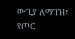ውጊያ ለማገዝ፣ የጦር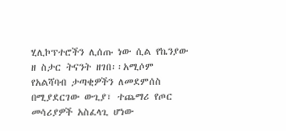ሂሊኮፕተሮችን ሊሰጡ ነው ሲል የኬንያው ዘ ስታር ትናንት ዘገበ፡፡አሚሶም የአልሻባብ ታጣቂዎችን ለመደምሰስ በሚያደርገው ውጊያ፣ ተጨማሪ የጦር መሳሪያዎች አስፈላጊ ሆነው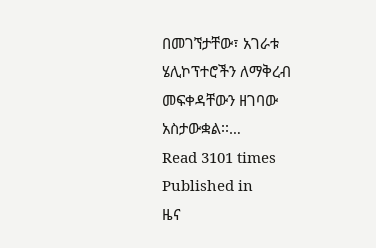በመገኘታቸው፣ አገራቱ ሄሊኮፕተሮችን ለማቅረብ መፍቀዳቸውን ዘገባው አስታውቋል፡፡…
Read 3101 times
Published in
ዜና